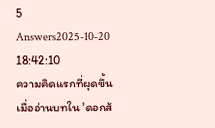5 Answers2025-10-20 18:42:10
ความคิดแรกที่ผุดขึ้นเมื่ออ่านบทใน 'ดอกส้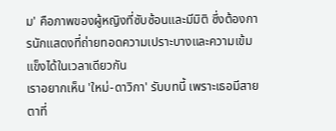ม' คือภาพของผู้หญิงที่ซับซ้อนและมีมิติ ซึ่งต้องการนักแสดงที่ถ่ายทอดความเปราะบางและความเข้มแข็งได้ในเวลาเดียวกัน
เราอยากเห็น 'ใหม่-ดาวิกา' รับบทนี้ เพราะเธอมีสายตาที่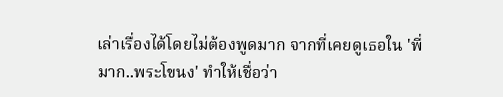เล่าเรื่องได้โดยไม่ต้องพูดมาก จากที่เคยดูเธอใน 'พี่มาก..พระโขนง' ทำให้เชื่อว่า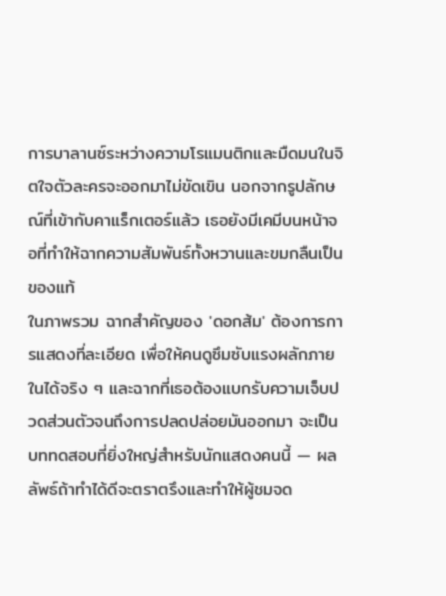การบาลานซ์ระหว่างความโรแมนติกและมืดมนในจิตใจตัวละครจะออกมาไม่ขัดเขิน นอกจากรูปลักษณ์ที่เข้ากับคาแร็กเตอร์แล้ว เธอยังมีเคมีบนหน้าจอที่ทำให้ฉากความสัมพันธ์ทั้งหวานและขมกลืนเป็นของแท้
ในภาพรวม ฉากสำคัญของ 'ดอกส้ม' ต้องการการแสดงที่ละเอียด เพื่อให้คนดูซึมซับแรงผลักภายในได้จริง ๆ และฉากที่เธอต้องแบกรับความเจ็บปวดส่วนตัวจนถึงการปลดปล่อยมันออกมา จะเป็นบททดสอบที่ยิ่งใหญ่สำหรับนักแสดงคนนี้ — ผลลัพธ์ถ้าทำได้ดีจะตราตรึงและทำให้ผู้ชมจด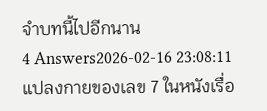จำบทนี้ไปอีกนาน
4 Answers2026-02-16 23:08:11
แปลงกายของเลข 7 ในหนังเรื่อ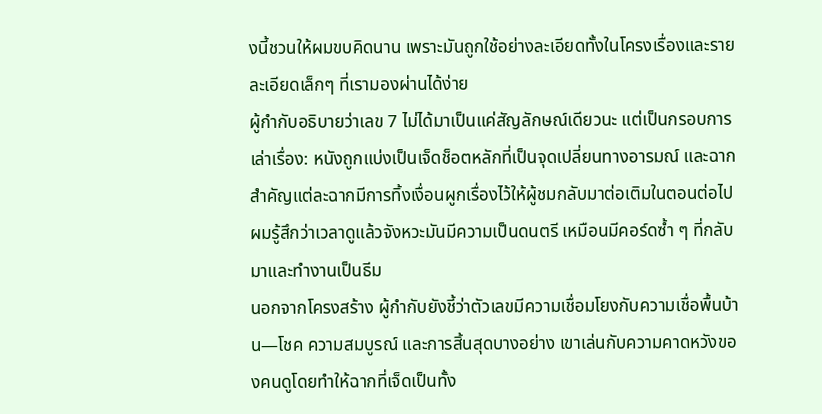งนี้ชวนให้ผมขบคิดนาน เพราะมันถูกใช้อย่างละเอียดทั้งในโครงเรื่องและรายละเอียดเล็กๆ ที่เรามองผ่านได้ง่าย
ผู้กำกับอธิบายว่าเลข 7 ไม่ได้มาเป็นแค่สัญลักษณ์เดียวนะ แต่เป็นกรอบการเล่าเรื่อง: หนังถูกแบ่งเป็นเจ็ดช็อตหลักที่เป็นจุดเปลี่ยนทางอารมณ์ และฉากสำคัญแต่ละฉากมีการทิ้งเงื่อนผูกเรื่องไว้ให้ผู้ชมกลับมาต่อเติมในตอนต่อไป ผมรู้สึกว่าเวลาดูแล้วจังหวะมันมีความเป็นดนตรี เหมือนมีคอร์ดซ้ำ ๆ ที่กลับมาและทำงานเป็นธีม
นอกจากโครงสร้าง ผู้กำกับยังชี้ว่าตัวเลขมีความเชื่อมโยงกับความเชื่อพื้นบ้าน—โชค ความสมบูรณ์ และการสิ้นสุดบางอย่าง เขาเล่นกับความคาดหวังของคนดูโดยทำให้ฉากที่เจ็ดเป็นทั้ง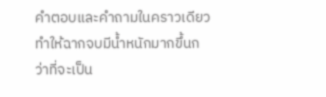คำตอบและคำถามในคราวเดียว ทำให้ฉากจบมีน้ำหนักมากขึ้นกว่าที่จะเป็น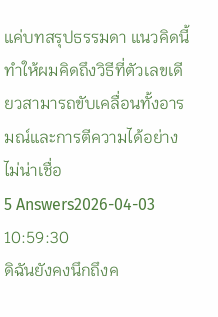แค่บทสรุปธรรมดา แนวคิดนี้ทำให้ผมคิดถึงวิธีที่ตัวเลขเดียวสามารถขับเคลื่อนทั้งอารมณ์และการตีความได้อย่างไม่น่าเชื่อ
5 Answers2026-04-03 10:59:30
ดิฉันยังคงนึกถึงค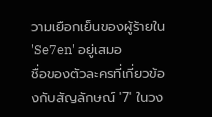วามเยือกเย็นของผู้ร้ายใน 'Se7en' อยู่เสมอ
ชื่อของตัวละครที่เกี่ยวข้องกับสัญลักษณ์ '7' ในวง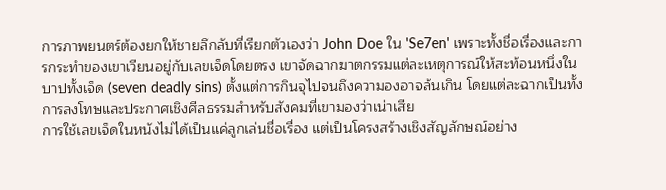การภาพยนตร์ต้องยกให้ชายลึกลับที่เรียกตัวเองว่า John Doe ใน 'Se7en' เพราะทั้งชื่อเรื่องและการกระทำของเขาเวียนอยู่กับเลขเจ็ดโดยตรง เขาจัดฉากฆาตกรรมแต่ละเหตุการณ์ให้สะท้อนหนึ่งในบาปทั้งเจ็ด (seven deadly sins) ตั้งแต่การกินจุไปจนถึงความองอาจล้นเกิน โดยแต่ละฉากเป็นทั้งการลงโทษและประกาศเชิงศีลธรรมสำหรับสังคมที่เขามองว่าเน่าเสีย
การใช้เลขเจ็ดในหนังไม่ได้เป็นแค่ลูกเล่นชื่อเรื่อง แต่เป็นโครงสร้างเชิงสัญลักษณ์อย่าง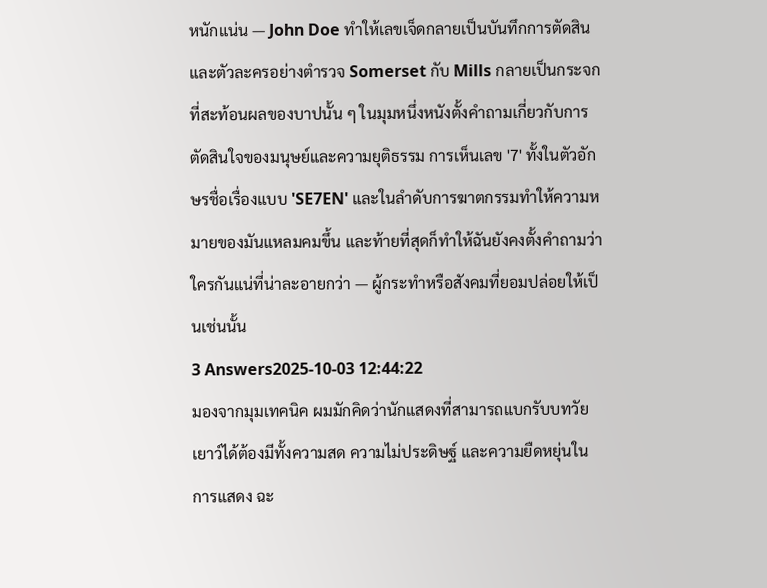หนักแน่น — John Doe ทำให้เลขเจ็ดกลายเป็นบันทึกการตัดสิน และตัวละครอย่างตำรวจ Somerset กับ Mills กลายเป็นกระจกที่สะท้อนผลของบาปนั้น ๆ ในมุมหนึ่งหนังตั้งคำถามเกี่ยวกับการตัดสินใจของมนุษย์และความยุติธรรม การเห็นเลข '7' ทั้งในตัวอักษรชื่อเรื่องแบบ 'SE7EN' และในลำดับการฆาตกรรมทำให้ความหมายของมันแหลมคมขึ้น และท้ายที่สุดก็ทำให้ฉันยังคงตั้งคำถามว่าใครกันแน่ที่น่าละอายกว่า — ผู้กระทำหรือสังคมที่ยอมปล่อยให้เป็นเช่นนั้น
3 Answers2025-10-03 12:44:22
มองจากมุมเทคนิค ผมมักคิดว่านักแสดงที่สามารถแบกรับบทวัยเยาว์ได้ต้องมีทั้งความสด ความไม่ประดิษฐ์ และความยืดหยุ่นในการแสดง ฉะ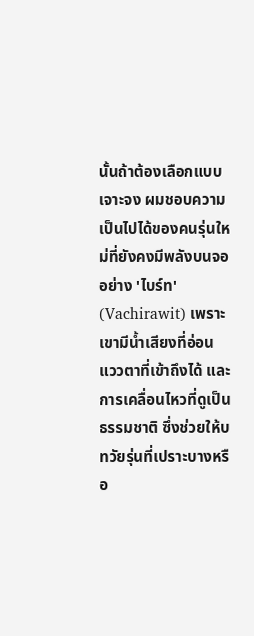นั้นถ้าต้องเลือกแบบเจาะจง ผมชอบความเป็นไปได้ของคนรุ่นใหม่ที่ยังคงมีพลังบนจออย่าง 'ไบร์ท' (Vachirawit) เพราะเขามีน้ำเสียงที่อ่อน แววตาที่เข้าถึงได้ และการเคลื่อนไหวที่ดูเป็นธรรมชาติ ซึ่งช่วยให้บทวัยรุ่นที่เปราะบางหรือ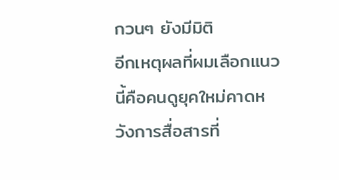กวนๆ ยังมีมิติ
อีกเหตุผลที่ผมเลือกแนวนี้คือคนดูยุคใหม่คาดหวังการสื่อสารที่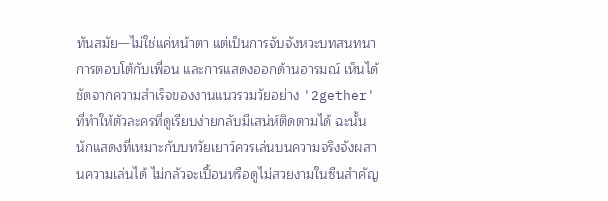ทันสมัย—ไม่ใช่แค่หน้าตา แต่เป็นการจับจังหวะบทสนทนา การตอบโต้กับเพื่อน และการแสดงออกด้านอารมณ์ เห็นได้ชัดจากความสำเร็จของงานแนวรวมวัยอย่าง '2gether' ที่ทำให้ตัวละครที่ดูเรียบง่ายกลับมีเสน่ห์ติดตามได้ ฉะนั้นนักแสดงที่เหมาะกับบทวัยเยาว์ควรเล่นบนความจริงจังผสานความเล่นได้ ไม่กลัวจะเปื้อนหรือดูไม่สวยงามในซีนสำคัญ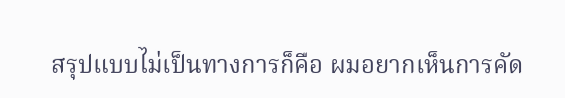สรุปแบบไม่เป็นทางการก็คือ ผมอยากเห็นการคัด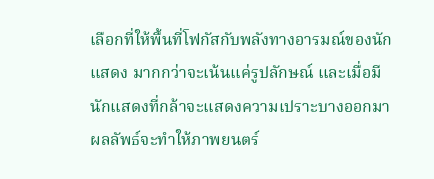เลือกที่ให้พื้นที่โฟกัสกับพลังทางอารมณ์ของนักแสดง มากกว่าจะเน้นแค่รูปลักษณ์ และเมื่อมีนักแสดงที่กล้าจะแสดงความเปราะบางออกมา ผลลัพธ์จะทำให้ภาพยนตร์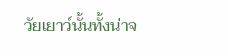วัยเยาว์นั้นทั้งน่าจ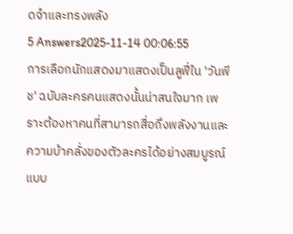ดจำและทรงพลัง
5 Answers2025-11-14 00:06:55
การเลือกนักแสดงมาแสดงเป็นลูฟี่ใน 'วันพีช' ฉบับละครคนแสดงนั้นน่าสนใจมาก เพราะต้องหาคนที่สามารถสื่อถึงพลังงานและความบ้าคลั่งของตัวละครได้อย่างสมบูรณ์แบบ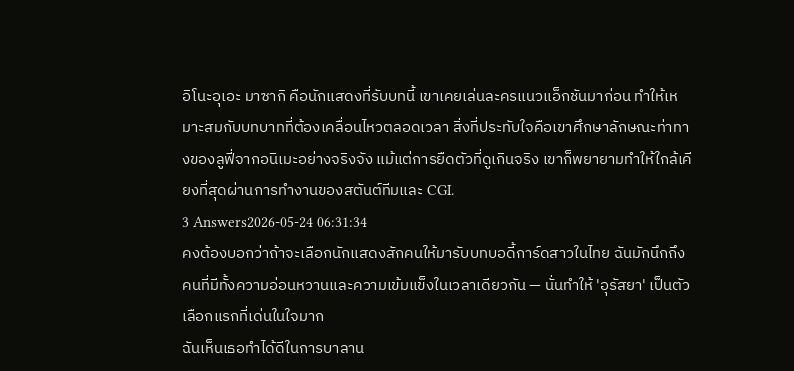อิโนะอุเอะ มาซากิ คือนักแสดงที่รับบทนี้ เขาเคยเล่นละครแนวแอ็กชันมาก่อน ทำให้เหมาะสมกับบทบาทที่ต้องเคลื่อนไหวตลอดเวลา สิ่งที่ประทับใจคือเขาศึกษาลักษณะท่าทางของลูฟี่จากอนิเมะอย่างจริงจัง แม้แต่การยืดตัวที่ดูเกินจริง เขาก็พยายามทำให้ใกล้เคียงที่สุดผ่านการทำงานของสตันต์ทีมและ CGI.
3 Answers2026-05-24 06:31:34
คงต้องบอกว่าถ้าจะเลือกนักแสดงสักคนให้มารับบทบอดี้การ์ดสาวในไทย ฉันมักนึกถึงคนที่มีทั้งความอ่อนหวานและความเข้มแข็งในเวลาเดียวกัน — นั่นทำให้ 'อุรัสยา' เป็นตัวเลือกแรกที่เด่นในใจมาก
ฉันเห็นเธอทำได้ดีในการบาลาน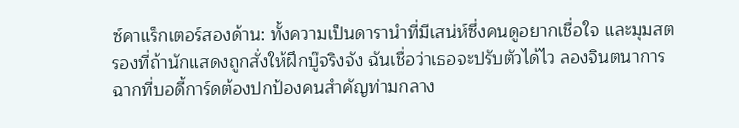ซ์คาแร็กเตอร์สองด้าน: ทั้งความเป็นดารานำที่มีเสน่ห์ซึ่งคนดูอยากเชื่อใจ และมุมสตรองที่ถ้านักแสดงถูกสั่งให้ฝึกบู๊จริงจัง ฉันเชื่อว่าเธอจะปรับตัวได้ไว ลองจินตนาการฉากที่บอดี้การ์ดต้องปกป้องคนสำคัญท่ามกลาง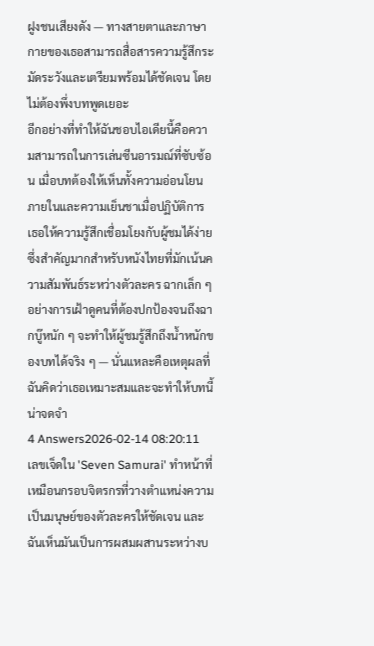ฝูงชนเสียงดัง — ทางสายตาและภาษากายของเธอสามารถสื่อสารความรู้สึกระมัดระวังและเตรียมพร้อมได้ชัดเจน โดยไม่ต้องพึ่งบทพูดเยอะ
อีกอย่างที่ทำให้ฉันชอบไอเดียนี้คือความสามารถในการเล่นซีนอารมณ์ที่ซับซ้อน เมื่อบทต้องให้เห็นทั้งความอ่อนโยนภายในและความเย็นชาเมื่อปฏิบัติการ เธอให้ความรู้สึกเชื่อมโยงกับผู้ชมได้ง่าย ซึ่งสำคัญมากสำหรับหนังไทยที่มักเน้นความสัมพันธ์ระหว่างตัวละคร ฉากเล็ก ๆ อย่างการเฝ้าดูคนที่ต้องปกป้องจนถึงฉากบู๊หนัก ๆ จะทำให้ผู้ชมรู้สึกถึงน้ำหนักของบทได้จริง ๆ — นั่นแหละคือเหตุผลที่ฉันคิดว่าเธอเหมาะสมและจะทำให้บทนี้น่าจดจำ
4 Answers2026-02-14 08:20:11
เลขเจ็ดใน 'Seven Samurai' ทำหน้าที่เหมือนกรอบจิตรกรที่วางตำแหน่งความเป็นมนุษย์ของตัวละครให้ชัดเจน และฉันเห็นมันเป็นการผสมผสานระหว่างบ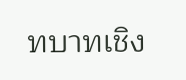ทบาทเชิง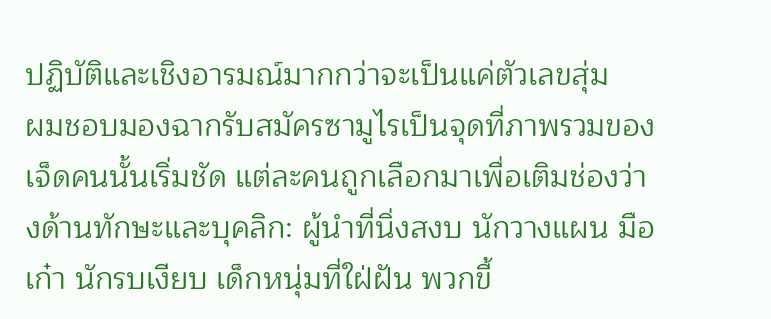ปฏิบัติและเชิงอารมณ์มากกว่าจะเป็นแค่ตัวเลขสุ่ม
ผมชอบมองฉากรับสมัครซามูไรเป็นจุดที่ภาพรวมของเจ็ดคนนั้นเริ่มชัด แต่ละคนถูกเลือกมาเพื่อเติมช่องว่างด้านทักษะและบุคลิก: ผู้นำที่นิ่งสงบ นักวางแผน มือเก๋า นักรบเงียบ เด็กหนุ่มที่ใฝ่ฝัน พวกขี้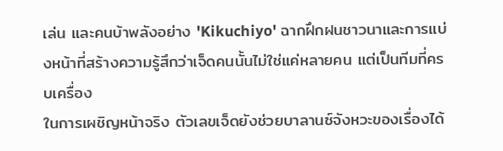เล่น และคนบ้าพลังอย่าง 'Kikuchiyo' ฉากฝึกฝนชาวนาและการแบ่งหน้าที่สร้างความรู้สึกว่าเจ็ดคนนั้นไม่ใช่แค่หลายคน แต่เป็นทีมที่ครบเครื่อง
ในการเผชิญหน้าจริง ตัวเลขเจ็ดยังช่วยบาลานซ์จังหวะของเรื่องได้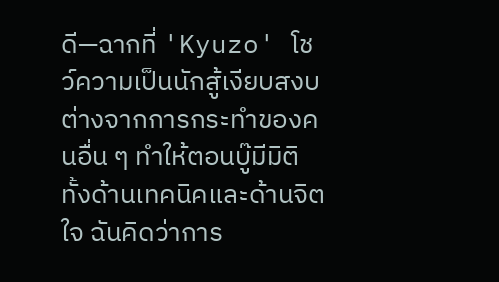ดี—ฉากที่ 'Kyuzo' โชว์ความเป็นนักสู้เงียบสงบต่างจากการกระทำของคนอื่น ๆ ทำให้ตอนบู๊มีมิติ ทั้งด้านเทคนิคและด้านจิตใจ ฉันคิดว่าการ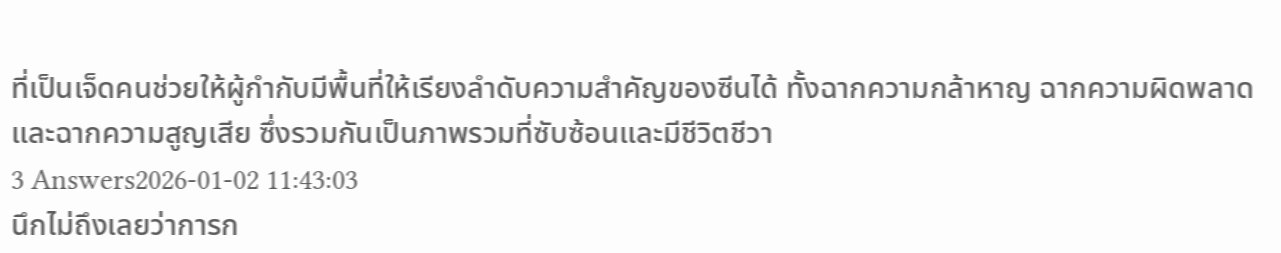ที่เป็นเจ็ดคนช่วยให้ผู้กำกับมีพื้นที่ให้เรียงลำดับความสำคัญของซีนได้ ทั้งฉากความกล้าหาญ ฉากความผิดพลาด และฉากความสูญเสีย ซึ่งรวมกันเป็นภาพรวมที่ซับซ้อนและมีชีวิตชีวา
3 Answers2026-01-02 11:43:03
นึกไม่ถึงเลยว่าการก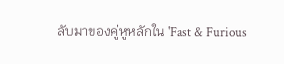ลับมาของคู่หูหลักใน 'Fast & Furious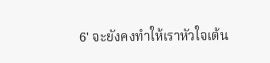6' จะยังคงทำให้เราหัวใจเต้น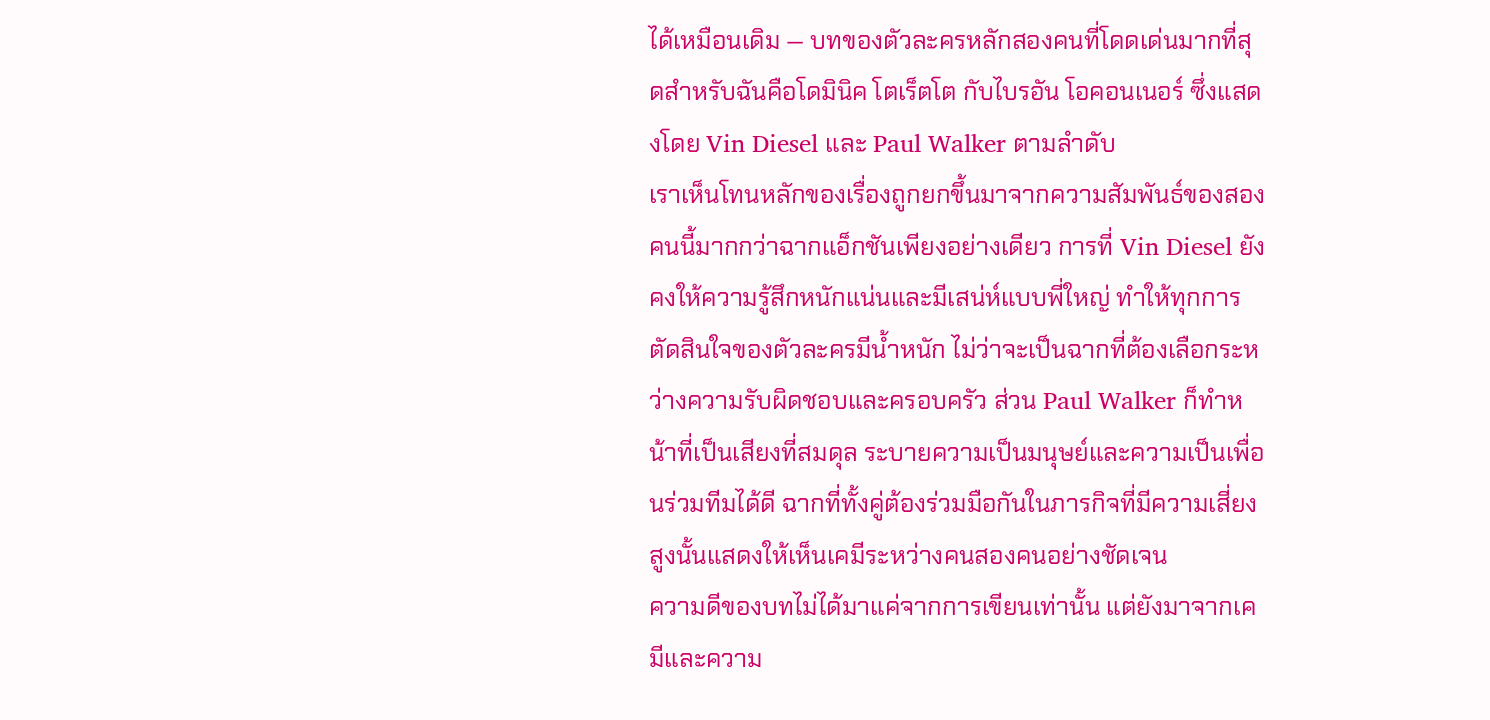ได้เหมือนเดิม — บทของตัวละครหลักสองคนที่โดดเด่นมากที่สุดสำหรับฉันคือโดมินิค โตเร็ตโต กับไบรอัน โอคอนเนอร์ ซึ่งแสดงโดย Vin Diesel และ Paul Walker ตามลำดับ
เราเห็นโทนหลักของเรื่องถูกยกขึ้นมาจากความสัมพันธ์ของสองคนนี้มากกว่าฉากแอ็กชันเพียงอย่างเดียว การที่ Vin Diesel ยังคงให้ความรู้สึกหนักแน่นและมีเสน่ห์แบบพี่ใหญ่ ทำให้ทุกการตัดสินใจของตัวละครมีน้ำหนัก ไม่ว่าจะเป็นฉากที่ต้องเลือกระหว่างความรับผิดชอบและครอบครัว ส่วน Paul Walker ก็ทำหน้าที่เป็นเสียงที่สมดุล ระบายความเป็นมนุษย์และความเป็นเพื่อนร่วมทีมได้ดี ฉากที่ทั้งคู่ต้องร่วมมือกันในภารกิจที่มีความเสี่ยงสูงนั้นแสดงให้เห็นเคมีระหว่างคนสองคนอย่างชัดเจน
ความดีของบทไม่ได้มาแค่จากการเขียนเท่านั้น แต่ยังมาจากเคมีและความ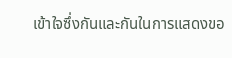เข้าใจซึ่งกันและกันในการแสดงขอ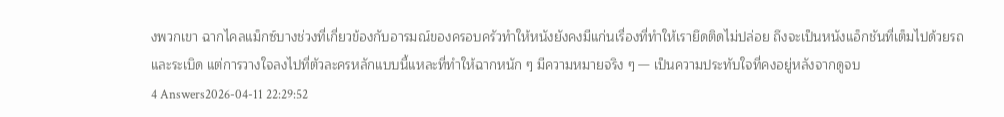งพวกเขา ฉากไคลแม็กซ์บางช่วงที่เกี่ยวข้องกับอารมณ์ของครอบครัวทำให้หนังยังคงมีแก่นเรื่องที่ทำให้เรายึดติดไม่ปล่อย ถึงจะเป็นหนังแอ็กชันที่เต็มไปด้วยรถและระเบิด แต่การวางใจลงไปที่ตัวละครหลักแบบนี้แหละที่ทำให้ฉากหนัก ๆ มีความหมายจริง ๆ — เป็นความประทับใจที่คงอยู่หลังจากดูจบ
4 Answers2026-04-11 22:29:52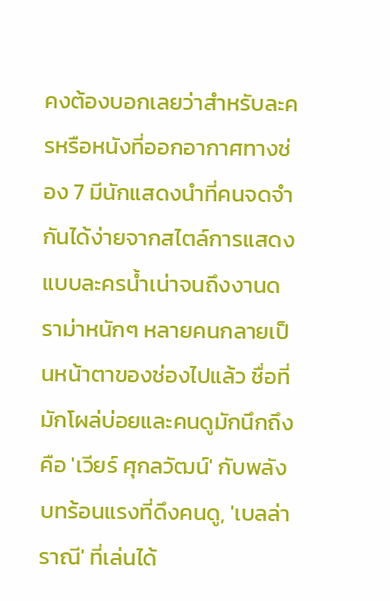คงต้องบอกเลยว่าสำหรับละครหรือหนังที่ออกอากาศทางช่อง 7 มีนักแสดงนำที่คนจดจำกันได้ง่ายจากสไตล์การแสดงแบบละครน้ำเน่าจนถึงงานดราม่าหนักๆ หลายคนกลายเป็นหน้าตาของช่องไปแล้ว ชื่อที่มักโผล่บ่อยและคนดูมักนึกถึงคือ 'เวียร์ ศุกลวัฒน์' กับพลังบทร้อนแรงที่ดึงคนดู, 'เบลล่า ราณี' ที่เล่นได้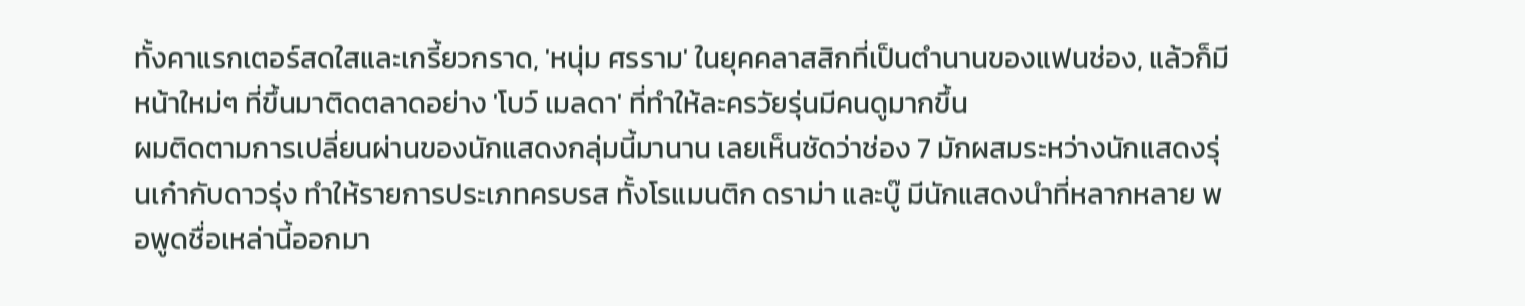ทั้งคาแรกเตอร์สดใสและเกรี้ยวกราด, 'หนุ่ม ศรราม' ในยุคคลาสสิกที่เป็นตำนานของแฟนช่อง, แล้วก็มีหน้าใหม่ๆ ที่ขึ้นมาติดตลาดอย่าง 'โบว์ เมลดา' ที่ทำให้ละครวัยรุ่นมีคนดูมากขึ้น
ผมติดตามการเปลี่ยนผ่านของนักแสดงกลุ่มนี้มานาน เลยเห็นชัดว่าช่อง 7 มักผสมระหว่างนักแสดงรุ่นเก๋ากับดาวรุ่ง ทำให้รายการประเภทครบรส ทั้งโรแมนติก ดราม่า และบู๊ มีนักแสดงนำที่หลากหลาย พอพูดชื่อเหล่านี้ออกมา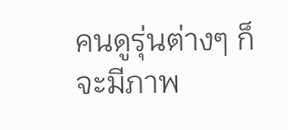คนดูรุ่นต่างๆ ก็จะมีภาพ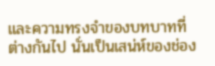และความทรงจำของบทบาทที่ต่างกันไป นั่นเป็นเสน่ห์ของช่อง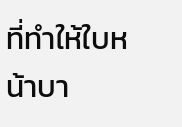ที่ทำให้ใบหน้าบา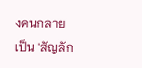งคนกลายเป็น 'สัญลัก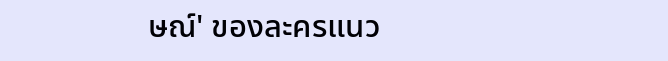ษณ์' ของละครแนว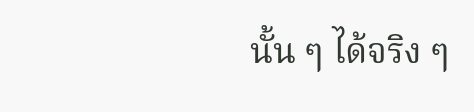นั้น ๆ ได้จริง ๆ